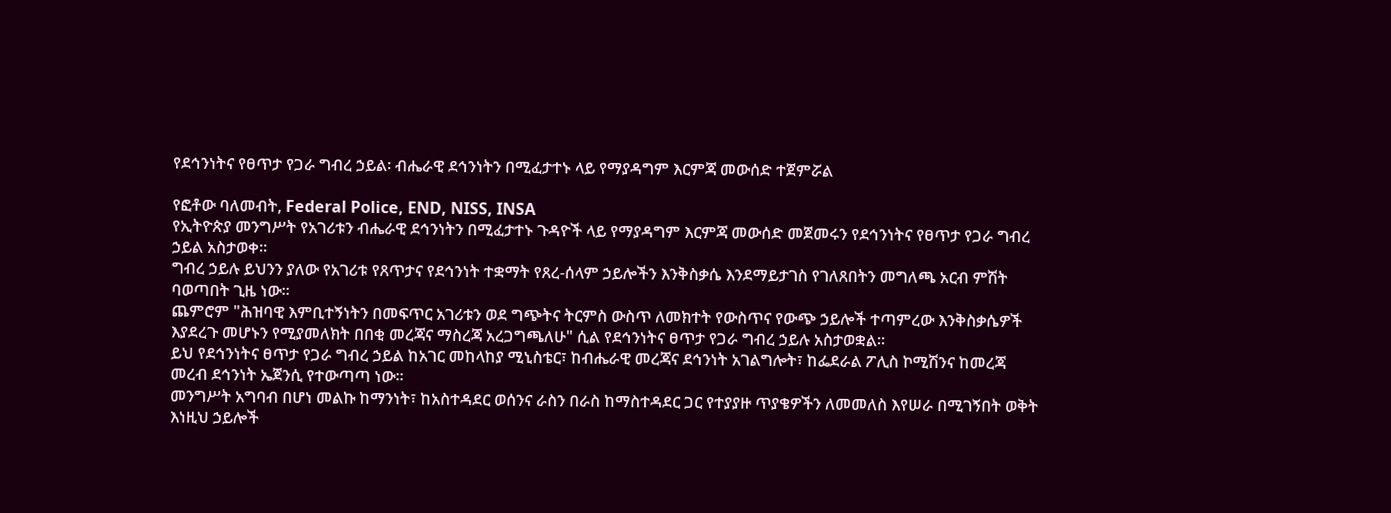የደኅንነትና የፀጥታ የጋራ ግብረ ኃይል፡ ብሔራዊ ደኅንነትን በሚፈታተኑ ላይ የማያዳግም እርምጃ መውሰድ ተጀምሯል

የፎቶው ባለመብት, Federal Police, END, NISS, INSA
የኢትዮጵያ መንግሥት የአገሪቱን ብሔራዊ ደኅንነትን በሚፈታተኑ ጉዳዮች ላይ የማያዳግም እርምጃ መውሰድ መጀመሩን የደኅንነትና የፀጥታ የጋራ ግብረ ኃይል አስታወቀ።
ግብረ ኃይሉ ይህንን ያለው የአገሪቱ የጸጥታና የደኅንነት ተቋማት የጸረ-ሰላም ኃይሎችን እንቅስቃሴ እንደማይታገስ የገለጸበትን መግለጫ አርብ ምሽት ባወጣበት ጊዜ ነው።
ጨምሮም "ሕዝባዊ እምቢተኝነትን በመፍጥር አገሪቱን ወደ ግጭትና ትርምስ ውስጥ ለመክተት የውስጥና የውጭ ኃይሎች ተጣምረው እንቅስቃሴዎች እያደረጉ መሆኑን የሚያመለክት በበቂ መረጃና ማስረጃ አረጋግጫለሁ" ሲል የደኅንነትና ፀጥታ የጋራ ግብረ ኃይሉ አስታወቋል።
ይህ የደኅንነትና ፀጥታ የጋራ ግብረ ኃይል ከአገር መከላከያ ሚኒስቴር፣ ከብሔራዊ መረጃና ደኅንነት አገልግሎት፣ ከፌደራል ፖሊስ ኮሚሽንና ከመረጃ መረብ ደኅንነት ኤጀንሲ የተውጣጣ ነው።
መንግሥት አግባብ በሆነ መልኩ ከማንነት፣ ከአስተዳደር ወሰንና ራስን በራስ ከማስተዳደር ጋር የተያያዙ ጥያቄዎችን ለመመለስ እየሠራ በሚገኝበት ወቅት እነዚህ ኃይሎች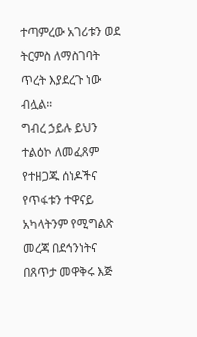ተጣምረው አገሪቱን ወደ ትርምስ ለማስገባት ጥረት እያደረጉ ነው ብሏል።
ግብረ ኃይሉ ይህን ተልዕኮ ለመፈጸም የተዘጋጁ ሰነዶችና የጥፋቱን ተዋናይ አካላትንም የሚግልጽ መረጃ በደኅንነትና በጸጥታ መዋቅሩ እጅ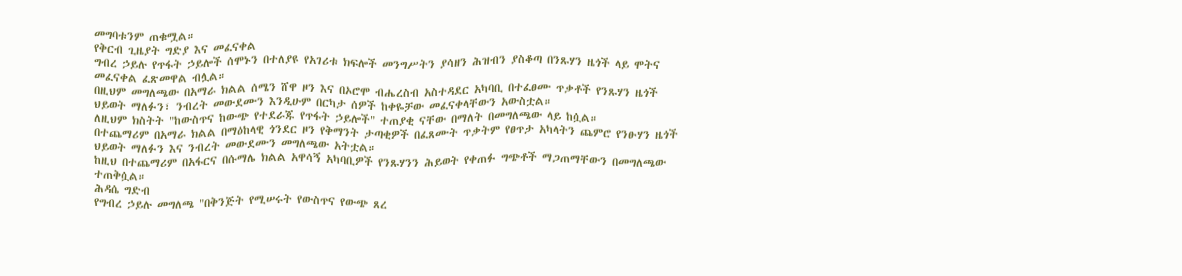መግባቱንም ጠቁሟል።
የቅርብ ጊዜያት ግድያ እና መፈናቀል
ግብረ ኃይሉ የጥፋት ኃይሎች ሰሞኑን በተለያዩ የአገሪቱ ክፍሎች መንግሥትን ያሳዘን ሕዝብን ያስቆጣ በንጹሃን ዜጎች ላይ ሞትና መፈናቀል ፈጽመዋል ብሏል።
በዚህም መግለጫው በአማራ ክልል ሰሜን ሸዋ ዞን እና በኦሮሞ ብሔረስብ አስተዳደር አካባቢ በተፈፀሙ ጥቃቶች የንጹሃን ዜጎች ህይወት ማለፉን፣ ንብረት መውደሙን እንዲሁም በርካታ ሰዎች ከቀዬቻው መፈናቀላቸውን አውስቷል።
ለዚህም ክስትት "ከውስጥና ከውጭ የተደራጁ የጥፋት ኃይሎች" ተጠያቂ ናቸው በማለት በመግለጫው ላይ ከሷል።
በተጨማሪም በአማራ ክልል በማዕከላዊ ጎንደር ዞን የቅማንት ታጣቂዎች በፈጸሙት ጥቃትም የፀጥታ አካላትን ጨምሮ የንፁሃን ዜጎች ህይወት ማለፉን እና ንብረት መውደሙን መግለጫው አትቷል።
ከዚህ በተጨማሪም በአፋርና በሱማሌ ክልል አዋሳኝ አካባቢዎች የንጹሃንን ሕይወት የቀጠፉ ግጭቶች ማጋጠማቸውን በመግለጫው ተጠቅሷል።
ሕዳሴ ግድብ
የግብረ ኃይሉ መግለጫ "በቅንጅት የሚሠሩት የውስጥና የውጭ ጸረ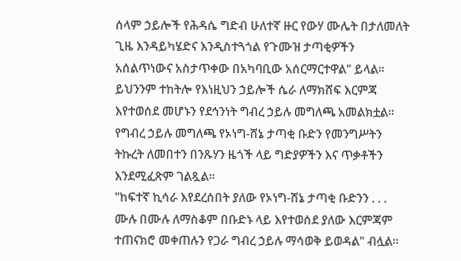ሰላም ኃይሎች የሕዳሴ ግድብ ሁለተኛ ዙር የውሃ ሙሌት በታለመለት ጊዜ እንዳይካሄድና እንዲስተጓጎል የጉሙዝ ታጣቂዎችን አሰልጥነውና አስታጥቀው በአካባቢው አሰርማርተዋል" ይላል።
ይህንንም ተከትሎ የእነዚህን ኃይሎች ሴራ ለማክሸፍ እርምጃ እየተወሰደ መሆኑን የደኅንነት ግብረ ኃይሉ መግለጫ አመልክቷል።
የግብረ ኃይሉ መግለጫ የኦነግ-ሸኔ ታጣቂ ቡድን የመንግሥትን ትኩረት ለመበተን በንጹሃን ዜጎች ላይ ግድያዎችን እና ጥቃቶችን እንደሚፈጽም ገልጿል።
"ከፍተኛ ኪሳራ እየደረሰበት ያለው የኦነግ-ሸኔ ታጣቂ ቡድንን . . . ሙሉ በሙሉ ለማስቆም በቡድኑ ላይ እየተወሰደ ያለው እርምጃም ተጠናክሮ መቀጠሉን የጋራ ግብረ ኃይሉ ማሳወቅ ይወዳል" ብሏል።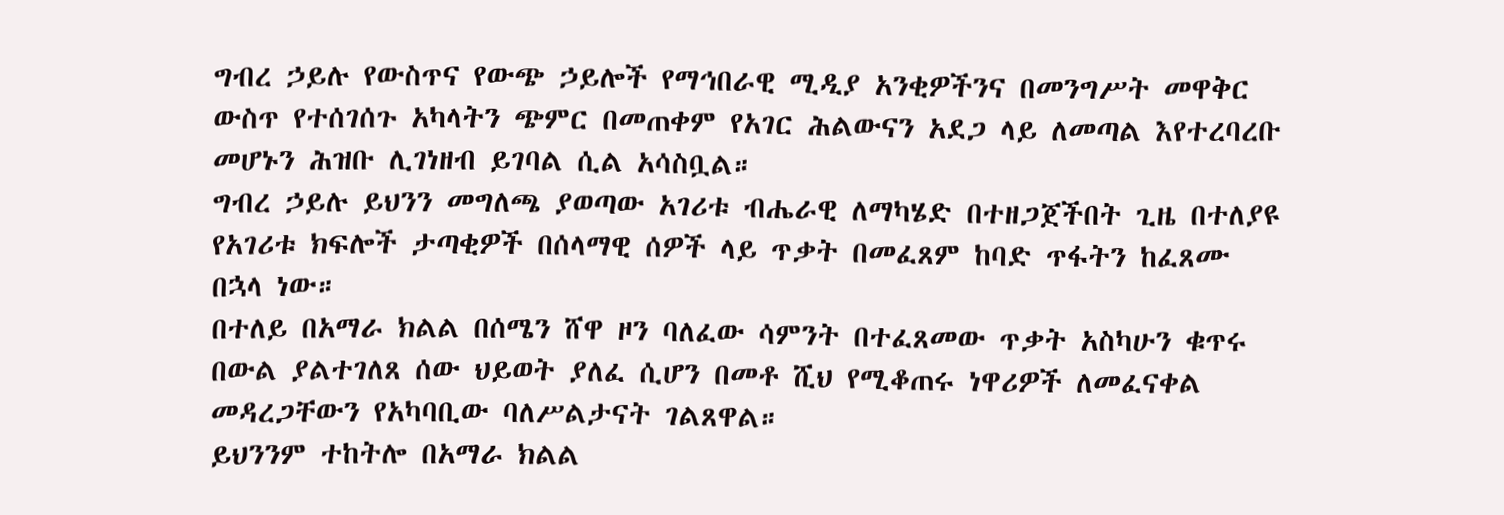ግብረ ኃይሉ የውስጥና የውጭ ኃይሎች የማኅበራዊ ሚዲያ አንቂዎችንና በመንግሥት መዋቅር ውስጥ የተሰገሰጉ አካላትን ጭምር በመጠቀም የአገር ሕልውናን አደጋ ላይ ለመጣል እየተረባረቡ መሆኑን ሕዝቡ ሊገነዘብ ይገባል ሲል አሳስቧል።
ግብረ ኃይሉ ይህንን መግለጫ ያወጣው አገሪቱ ብሔራዊ ለማካሄድ በተዘጋጀችበት ጊዜ በተለያዩ የአገሪቱ ክፍሎች ታጣቂዎች በሰላማዊ ሰዎች ላይ ጥቃት በመፈጸም ከባድ ጥፋትን ከፈጸሙ በኋላ ነው።
በተለይ በአማራ ክልል በሰሜን ሸዋ ዞን ባለፈው ሳምንት በተፈጸመው ጥቃት አስካሁን ቁጥሩ በውል ያልተገለጸ ሰው ህይወት ያለፈ ሲሆን በመቶ ሺህ የሚቆጠሩ ነዋሪዎች ለመፈናቀል መዳረጋቸውን የአካባቢው ባለሥልታናት ገልጸዋል።
ይህንንም ተከትሎ በአማራ ክልል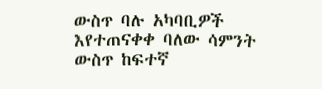ውስጥ ባሉ አካባቢዎች እየተጠናቀቀ ባለው ሳምንት ውስጥ ከፍተኛ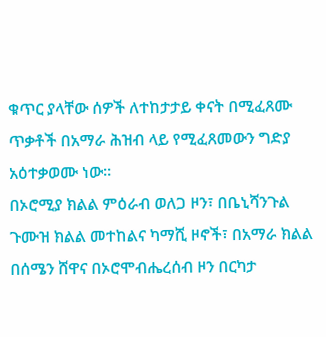ቁጥር ያላቸው ሰዎች ለተከታታይ ቀናት በሚፈጸሙ ጥቃቶች በአማራ ሕዝብ ላይ የሚፈጸመውን ግድያ አዕተቃወሙ ነው።
በኦሮሚያ ክልል ምዕራብ ወለጋ ዞን፣ በቤኒሻንጉል ጉሙዝ ክልል መተከልና ካማሺ ዞኖች፣ በአማራ ክልል በሰሜን ሸዋና በኦሮሞብሔረሰብ ዞን በርካታ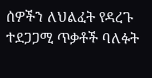ሰዎችን ለህልፈት የዳረጉ ተደጋጋሚ ጥቃቶች ባለፉት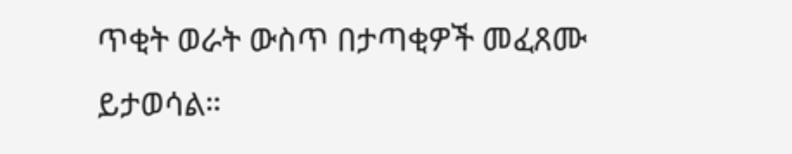ጥቂት ወራት ውስጥ በታጣቂዎች መፈጸሙ ይታወሳል።